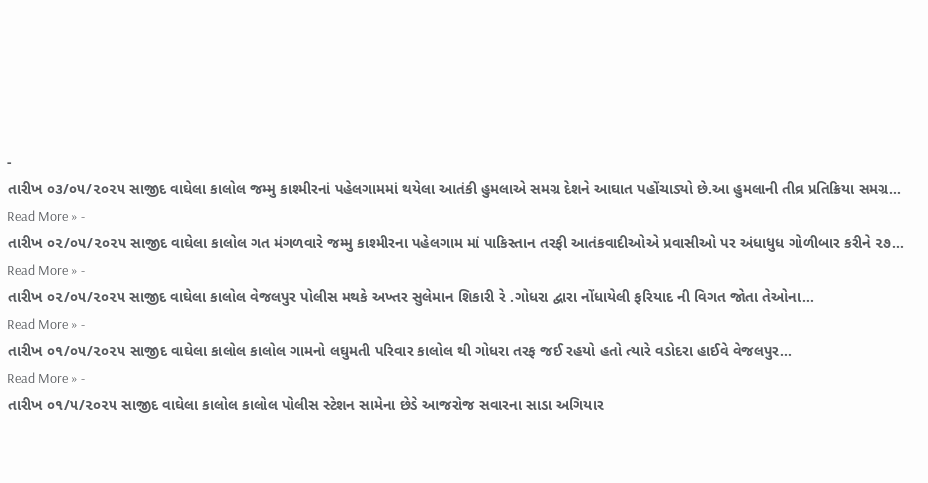-
તારીખ ૦૩/૦૫/૨૦૨૫ સાજીદ વાઘેલા કાલોલ જમ્મુ કાશ્મીરનાં પહેલગામમાં થયેલા આતંકી હુમલાએ સમગ્ર દેશને આઘાત પહોંચાડ્યો છે.આ હુમલાની તીવ્ર પ્રતિક્રિયા સમગ્ર…
Read More » -
તારીખ ૦૨/૦૫/૨૦૨૫ સાજીદ વાઘેલા કાલોલ ગત મંગળવારે જમ્મુ કાશ્મીરના પહેલગામ માં પાકિસ્તાન તરફી આતંકવાદીઓએ પ્રવાસીઓ પર અંધાધુધ ગોળીબાર કરીને ૨૭…
Read More » -
તારીખ ૦૨/૦૫/૨૦૨૫ સાજીદ વાઘેલા કાલોલ વેજલપુર પોલીસ મથકે અખ્તર સુલેમાન શિકારી રે .ગોધરા દ્વારા નોંધાયેલી ફરિયાદ ની વિગત જોતા તેઓના…
Read More » -
તારીખ ૦૧/૦૫/૨૦૨૫ સાજીદ વાઘેલા કાલોલ કાલોલ ગામનો લઘુમતી પરિવાર કાલોલ થી ગોધરા તરફ જઈ રહયો હતો ત્યારે વડોદરા હાઈવે વેજલપુર…
Read More » -
તારીખ ૦૧/૫/૨૦૨૫ સાજીદ વાઘેલા કાલોલ કાલોલ પોલીસ સ્ટેશન સામેના છેડે આજરોજ સવારના સાડા અગિયાર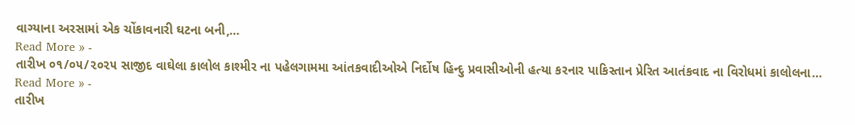વાગ્યાના અરસામાં એક ચોંકાવનારી ઘટના બની,…
Read More » -
તારીખ ૦૧/૦૫/૨૦૨૫ સાજીદ વાઘેલા કાલોલ કાશ્મીર ના પહેલગામમા આંતકવાદીઓએ નિર્દોષ હિન્દુ પ્રવાસીઓની હત્યા કરનાર પાકિસ્તાન પ્રેરિત આતંકવાદ ના વિરોધમાં કાલોલના…
Read More » -
તારીખ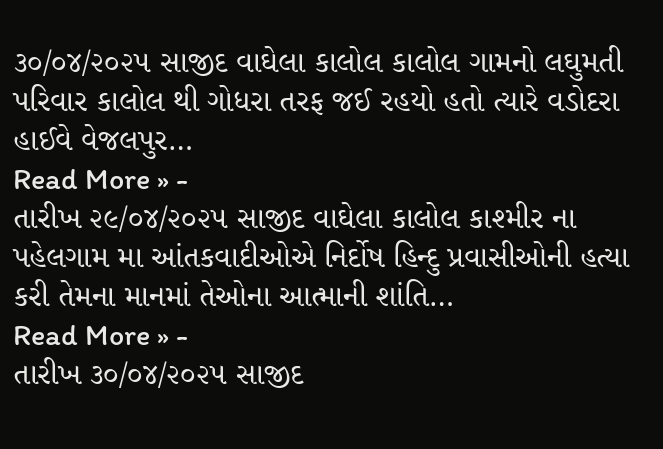૩૦/૦૪/૨૦૨૫ સાજીદ વાઘેલા કાલોલ કાલોલ ગામનો લઘુમતી પરિવાર કાલોલ થી ગોધરા તરફ જઈ રહયો હતો ત્યારે વડોદરા હાઈવે વેજલપુર…
Read More » -
તારીખ ૨૯/૦૪/૨૦૨૫ સાજીદ વાઘેલા કાલોલ કાશ્મીર ના પહેલગામ મા આંતકવાદીઓએ નિર્દોષ હિન્દુ પ્રવાસીઓની હત્યા કરી તેમના માનમાં તેઓના આત્માની શાંતિ…
Read More » -
તારીખ ૩૦/૦૪/૨૦૨૫ સાજીદ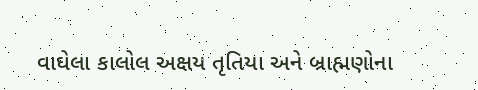વાઘેલા કાલોલ અક્ષય તૃતિયા અને બ્રાહ્મણોના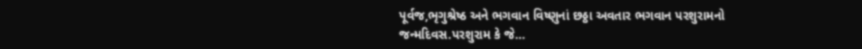પૂર્વજ,ભૃગુશ્રેષ્ઠ અને ભગવાન વિષ્ણુનાં છઠ્ઠા અવતાર ભગવાન પરશુરામનો જન્મદિવસ.પરશુરામ કે જે…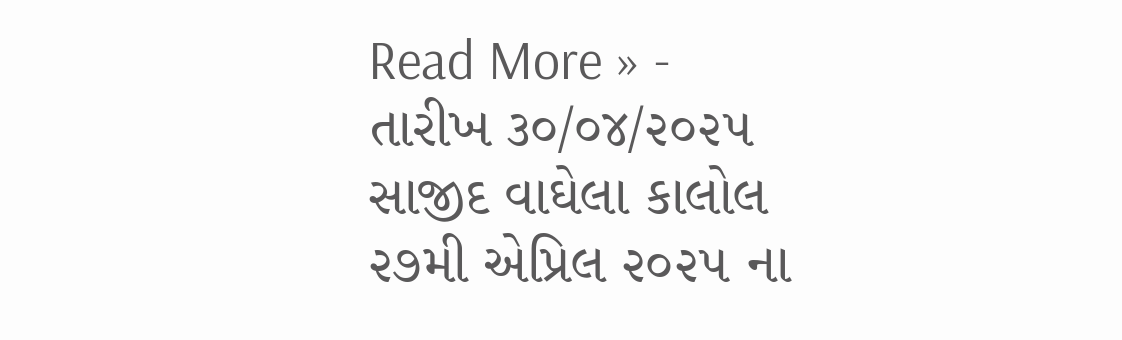Read More » -
તારીખ ૩૦/૦૪/૨૦૨૫ સાજીદ વાઘેલા કાલોલ ૨૭મી એપ્રિલ ૨૦૨૫ ના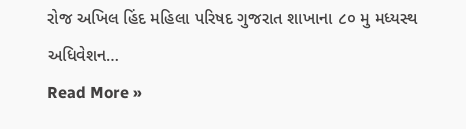રોજ અખિલ હિંદ મહિલા પરિષદ ગુજરાત શાખાના ૮૦ મુ મધ્યસ્થ અધિવેશન…
Read More »